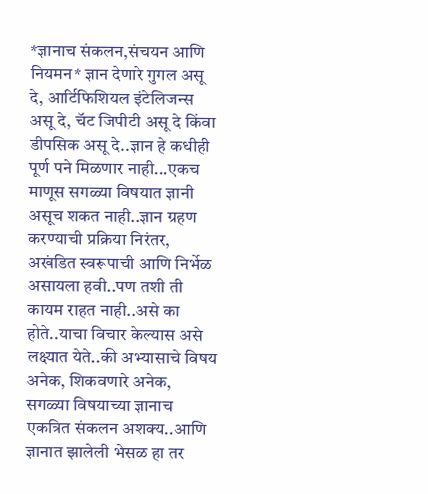*ज्ञानाच संकलन,संचयन आणि नियमन* ज्ञान देणारे गुगल असू दे, आर्टिफिशियल इंटेलिजन्स असू दे, चॅट जिपीटी असू दे किंवा डीपसिक असू दे..ज्ञान हे कधीही पूर्ण पने मिळणार नाही...एकच माणूस सगळ्या विषयात ज्ञानी असूच शकत नाही..ज्ञान ग्रहण करण्याची प्रक्रिया निरंतर, अखंडित स्वरूपाची आणि निर्भेळ असायला हवी..पण तशी ती कायम राहत नाही..असे का होते..याचा विचार केल्यास असे लक्ष्यात येते..की अभ्यासाचे विषय अनेक, शिकवणारे अनेक, सगळ्या विषयाच्या ज्ञानाच एकत्रित संकलन अशक्य..आणि ज्ञानात झालेली भेसळ हा तर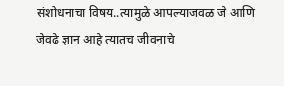संशोधनाचा विषय..त्यामुळे आपल्याजवळ जे आणि जेवढे ज्ञान आहे त्यातच जीवनाचे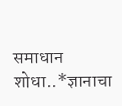समाधान शोधा..*ज्ञानाचा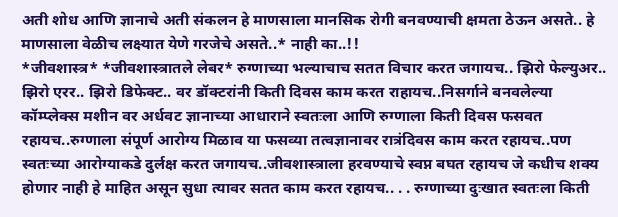अती शोध आणि ज्ञानाचे अती संकलन हे माणसाला मानसिक रोगी बनवण्याची क्षमता ठेऊन असते.. हे माणसाला वेळीच लक्ष्यात येणे गरजेचे असते..* नाही का..!!
*जीवशास्त्र* *जीवशास्त्रातले लेबर* रुग्णाच्या भल्याचाच सतत विचार करत जगायच.. झिरो फेल्युअर.. झिरो एरर.. झिरो डिफेक्ट.. वर डॉक्टरांनी किती दिवस काम करत राहायच..निसर्गाने बनवलेल्या कॉम्प्लेक्स मशीन वर अर्धवट ज्ञानाच्या आधाराने स्वतःला आणि रुग्णाला किती दिवस फसवत रहायच..रुग्णाला संपूर्ण आरोग्य मिळाव या फसव्या तत्वज्ञानावर रात्रंदिवस काम करत रहायच..पण स्वतःच्या आरोग्याकडे दुर्लक्ष करत जगायच..जीवशास्त्राला हरवण्याचे स्वप्न बघत रहायच जे कधीच शक्य होणार नाही हे माहित असून सुधा त्यावर सतत काम करत रहायच.. . . रुग्णाच्या दुःखात स्वतःला किती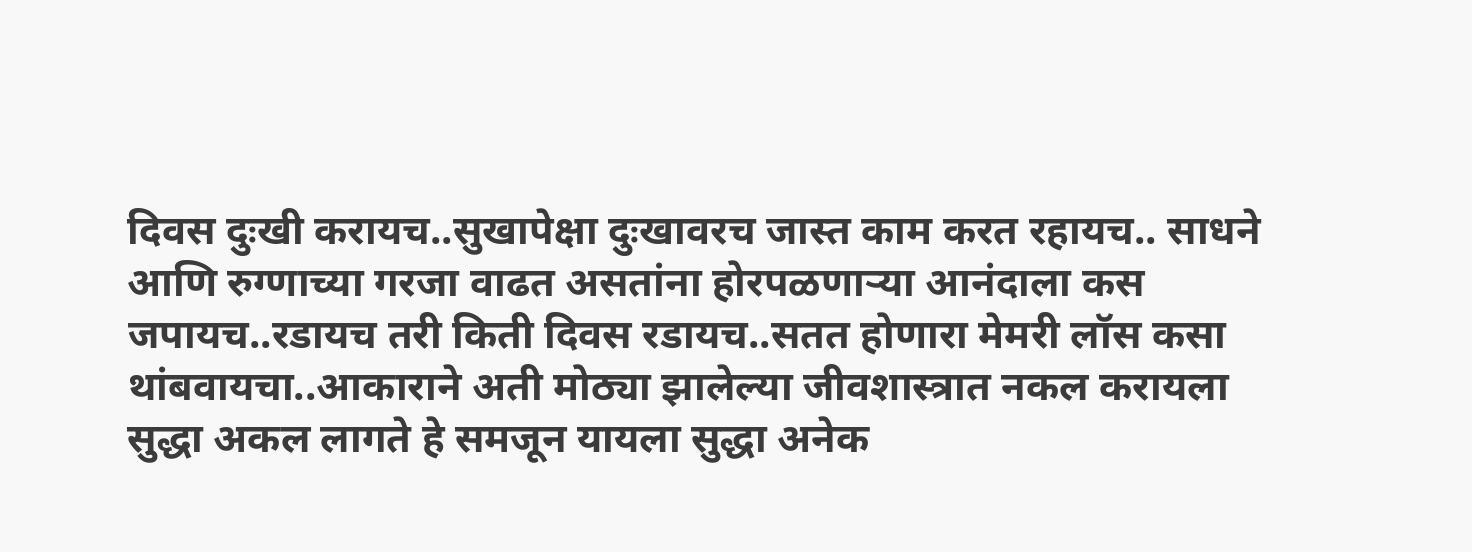दिवस दुःखी करायच..सुखापेक्षा दुःखावरच जास्त काम करत रहायच.. साधने आणि रुग्णाच्या गरजा वाढत असतांना होरपळणाऱ्या आनंदाला कस जपायच..रडायच तरी किती दिवस रडायच..सतत होणारा मेमरी लॉस कसा थांबवायचा..आकाराने अती मोठ्या झालेल्या जीवशास्त्रात नकल करायला सुद्धा अकल लागते हे समजून यायला सुद्धा अनेक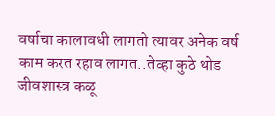वर्षाचा कालावधी लागतो त्यावर अनेक वर्ष काम करत रहाव लागत..तेव्हा कुठे थोड जीवशास्त्र कळू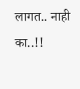लागत.. नाही का..!!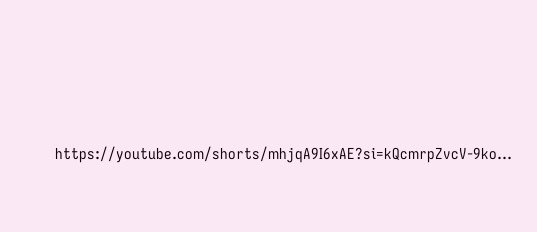https://youtube.com/shorts/mhjqA9I6xAE?si=kQcmrpZvcV-9ko...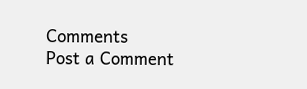Comments
Post a Comment